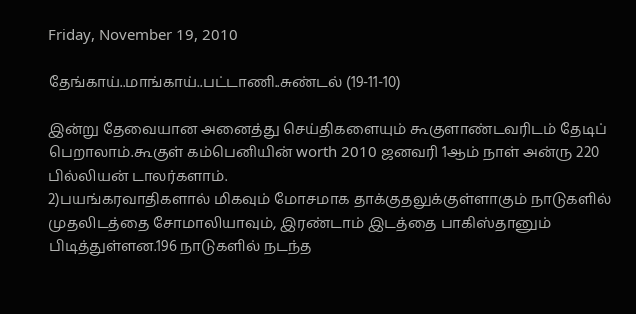Friday, November 19, 2010

தேங்காய்..மாங்காய்..பட்டாணி..சுண்டல் (19-11-10)

இன்று தேவையான அனைத்து செய்திகளையும் கூகுளாண்டவரிடம் தேடிப் பெறாலாம்.கூகுள் கம்பெனியின் worth 2010 ஜனவரி 1ஆம் நாள் அன்ரு 220 பில்லியன் டாலர்களாம்.
2)பயங்கரவாதிகளால் மிகவும் மோசமாக தாக்குதலுக்குள்ளாகும் நாடுகளில் முதலிடத்தை சோமாலியாவும், இரண்டாம் இடத்தை பாகிஸ்தானும் பிடித்துள்ளன.196 நாடுகளில் நடந்த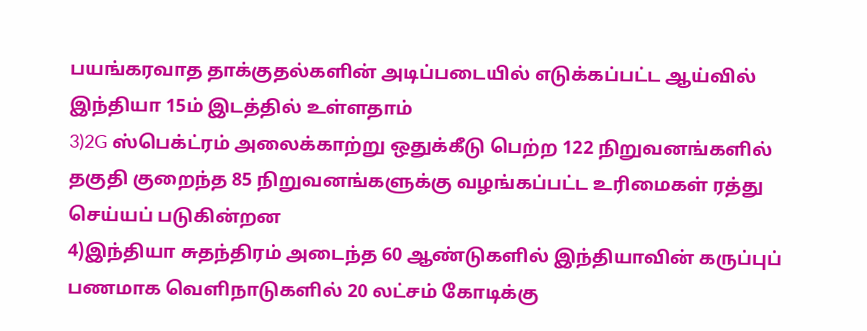பயங்கரவாத தாக்குதல்களின் அடிப்படையில் எடுக்கப்பட்ட ஆய்வில் இந்தியா 15ம் இடத்தில் உள்ளதாம்
3)2G ஸ்பெக்ட்ரம் அலைக்காற்று ஒதுக்கீடு பெற்ற 122 நிறுவனங்களில் தகுதி குறைந்த 85 நிறுவனங்களுக்கு வழங்கப்பட்ட உரிமைகள் ரத்து செய்யப் படுகின்றன
4)இந்தியா சுதந்திரம் அடைந்த 60 ஆண்டுகளில் இந்தியாவின் கருப்புப் பணமாக வெளிநாடுகளில் 20 லட்சம் கோடிக்கு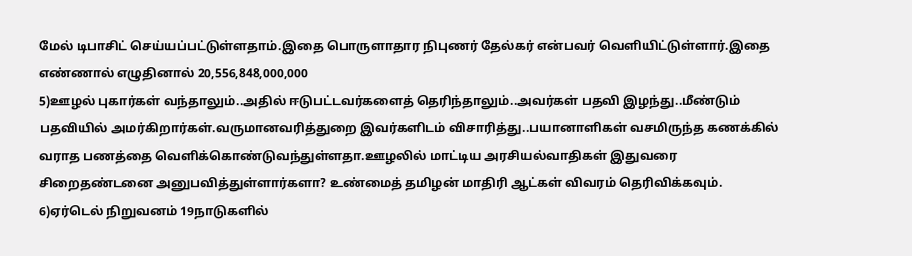மேல் டிபாசிட் செய்யப்பட்டுள்ளதாம்.இதை பொருளாதார நிபுணர் தேல்கர் என்பவர் வெளியிட்டுள்ளார்.இதை எண்ணால் எழுதினால் 20,556,848,000,000
5)ஊழல் புகார்கள் வந்தாலும்..அதில் ஈடுபட்டவர்களைத் தெரிந்தாலும்..அவர்கள் பதவி இழந்து..மீண்டும் பதவியில் அமர்கிறார்கள்.வருமானவரித்துறை இவர்களிடம் விசாரித்து..பயானாளிகள் வசமிருந்த கணக்கில் வராத பணத்தை வெளிக்கொண்டுவந்துள்ளதா.ஊழலில் மாட்டிய அரசியல்வாதிகள் இதுவரை சிறைதண்டனை அனுபவித்துள்ளார்களா? உண்மைத் தமிழன் மாதிரி ஆட்கள் விவரம் தெரிவிக்கவும்.
6)ஏர்டெல் நிறுவனம் 19நாடுகளில்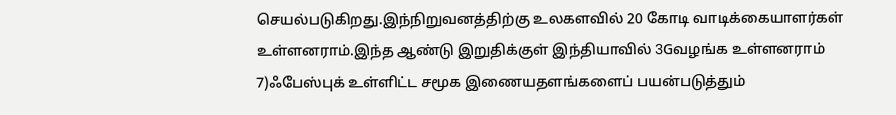செயல்படுகிறது.இந்நிறுவனத்திற்கு உலகளவில் 20 கோடி வாடிக்கையாளர்கள் உள்ளனராம்.இந்த ஆண்டு இறுதிக்குள் இந்தியாவில் 3Gவழங்க உள்ளனராம்
7)ஃபேஸ்புக் உள்ளிட்ட சமூக இணையதளங்களைப் பயன்படுத்தும்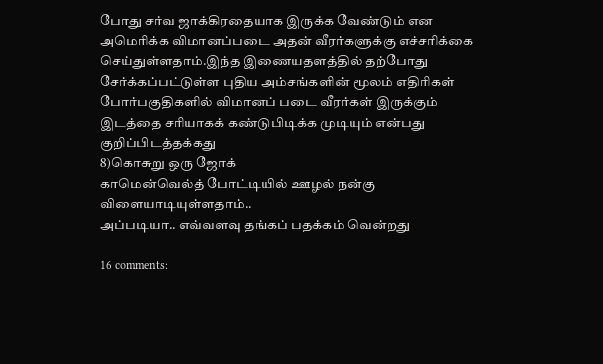போது சர்வ ஜாக்கிரதையாக இருக்க வேண்டும் என அமெரிக்க விமானப்படை அதன் வீரர்களுக்கு எச்சரிக்கை செய்துள்ளதாம்.இந்த இணையதளத்தில் தற்போது சேர்க்கப்பட்டுள்ள புதிய அம்சங்களின் மூலம் எதிரிகள் போர்பகுதிகளில் விமானப் படை வீரர்கள் இருக்கும் இடத்தை சரியாகக் கண்டுபிடிக்க முடியும் என்பது குறிப்பிடத்தக்கது
8)கொசுறு ஒரு ஜோக்
காமென்வெல்த் போட்டியில் ஊழல் நன்கு விளையாடியுள்ளதாம்..
அப்படியா.. எவ்வளவு தங்கப் பதக்கம் வென்றது

16 comments: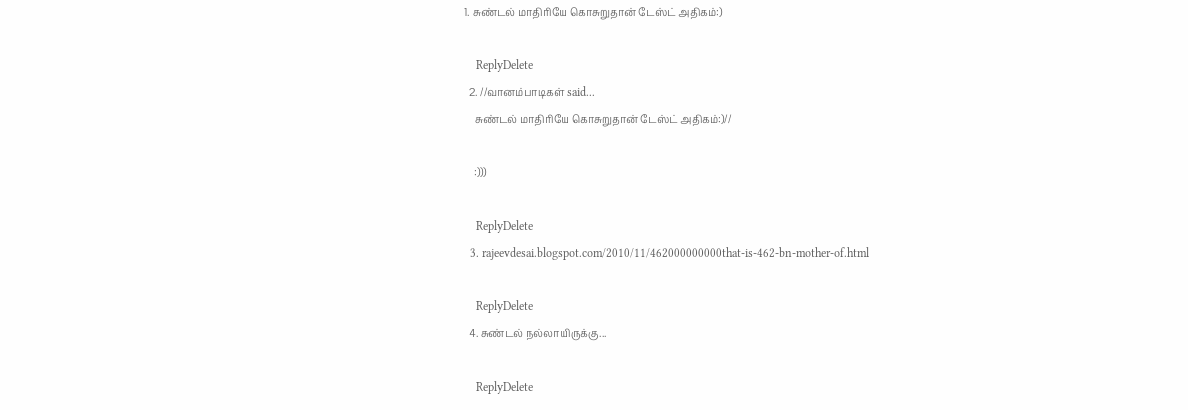1. சுண்டல் மாதிரியே கொசுறுதான் டேஸ்ட் அதிகம்:)

    ReplyDelete
  2. //வானம்பாடிகள் said...
    சுண்டல் மாதிரியே கொசுறுதான் டேஸ்ட் அதிகம்:)//

    :)))

    ReplyDelete
  3. rajeevdesai.blogspot.com/2010/11/462000000000that-is-462-bn-mother-of.html

    ReplyDelete
  4. சுண்டல் நல்லாயிருக்கு...

    ReplyDelete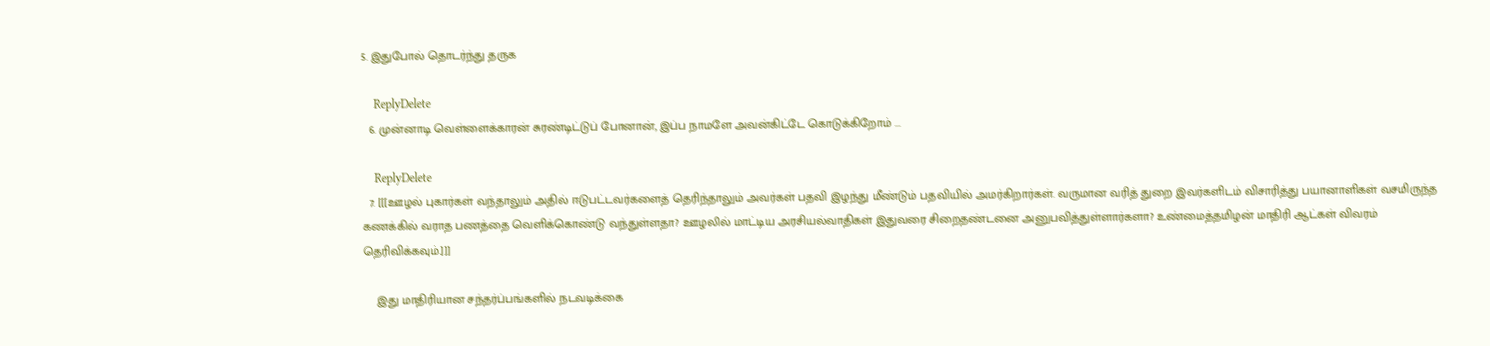5. இதுபோல் தொடர்ந்து தருக

    ReplyDelete
  6. முன்னாடி வெள்ளைக்காரன் சுரண்டிட்டுப் போனான், இப்ப நாமளே அவன்கிட்டே கொடுக்கிறோம் ...

    ReplyDelete
  7. [[[ஊழல் புகார்கள் வந்தாலும் அதில் ஈடுபட்டவர்களைத் தெரிந்தாலும் அவர்கள் பதவி இழந்து மீண்டும் பதவியில் அமர்கிறார்கள். வருமான வரித் துறை இவர்களிடம் விசாரித்து பயானாளிகள் வசமிருந்த கணக்கில் வராத பணத்தை வெளிக்கொண்டு வந்துள்ளதா? ஊழலில் மாட்டிய அரசியல்வாதிகள் இதுவரை சிறைதண்டனை அனுபவித்துள்ளார்களா? உண்மைத்தமிழன் மாதிரி ஆட்கள் விவரம் தெரிவிக்கவும்.]]]

    இது மாதிரியான சந்தர்ப்பங்களில் நடவடிக்கை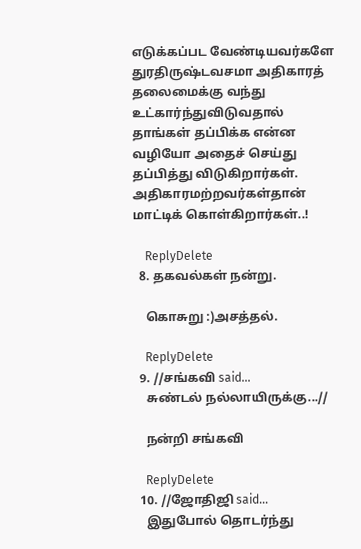எடுக்கப்பட வேண்டியவர்களே துரதிருஷ்டவசமா அதிகாரத் தலைமைக்கு வந்து உட்கார்ந்துவிடுவதால் தாங்கள் தப்பிக்க என்ன வழியோ அதைச் செய்து தப்பித்து விடுகிறார்கள். அதிகாரமற்றவர்கள்தான் மாட்டிக் கொள்கிறார்கள்..!

    ReplyDelete
  8. தகவல்கள் நன்று.

    கொசுறு :)அசத்தல்.

    ReplyDelete
  9. //சங்கவி said...
    சுண்டல் நல்லாயிருக்கு...//

    நன்றி சங்கவி

    ReplyDelete
  10. //ஜோதிஜி said...
    இதுபோல் தொடர்ந்து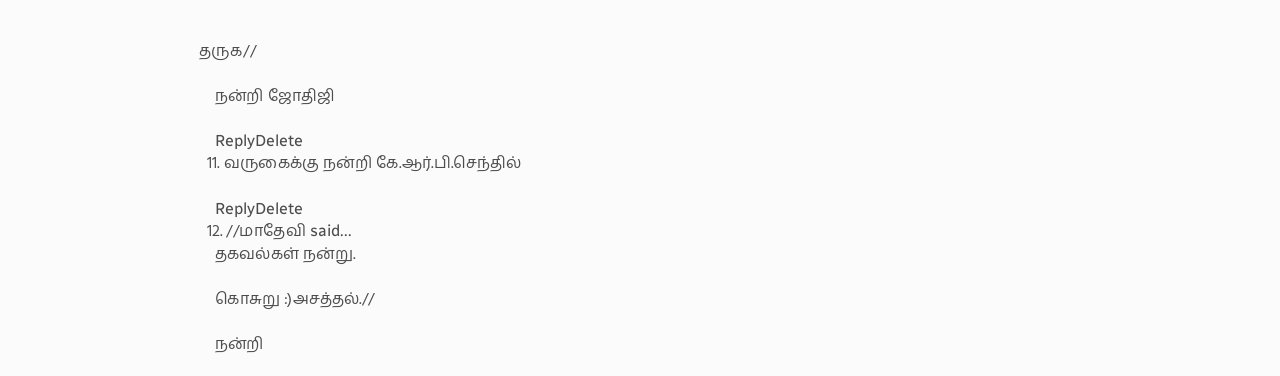தருக//

    நன்றி ஜோதிஜி

    ReplyDelete
  11. வருகைக்கு நன்றி கே.ஆர்.பி.செந்தில்

    ReplyDelete
  12. //மாதேவி said...
    தகவல்கள் நன்று.

    கொசுறு :)அசத்தல்.//

    நன்றி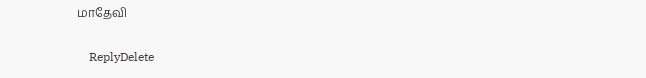மாதேவி

    ReplyDelete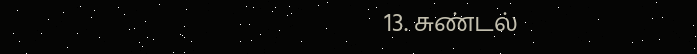13. சுண்டல்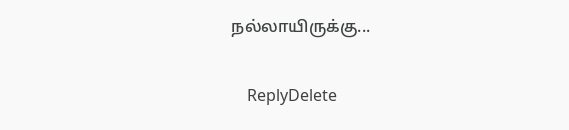நல்லாயிருக்கு...

    ReplyDelete